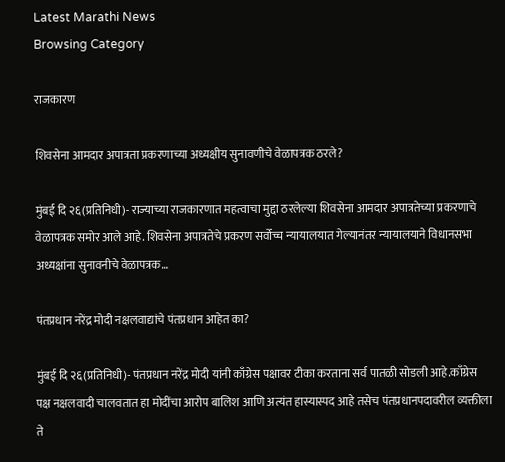Latest Marathi News
Browsing Category

राजकारण

शिवसेना आमदार अपात्रता प्रकरणाच्या अध्यक्षीय सुनावणीचे वेळापत्रक ठरले?

मुंबई दि २६(प्रतिनिधी)- राज्याच्या राजकारणात महत्वाचा मुद्दा ठरलेल्या शिवसेना आमदार अपात्रतेच्या प्रकरणाचे वेळापत्रक समोर आले आहे. शिवसेना अपात्रतेचे प्रकरण सर्वोच्च न्यायालयात गेल्यानंतर न्यायालयाने विधानसभा अध्यक्षांना सुनावनीचे वेळापत्रक…

पंतप्रधान नरेंद्र मोदी नक्षलवाद्यांचे पंतप्रधान आहेत का?

मुंबई दि २६(प्रतिनिधी)- पंतप्रधान नरेंद्र मोदी यांनी काँग्रेस पक्षावर टीका करताना सर्व पातळी सोडली आहे.काँग्रेस पक्ष नक्षलवादी चालवतात हा मोदींचा आरोप बालिश आणि अत्यंत हास्यास्पद आहे तसेच पंतप्रधानपदावरील व्यक्तीला ते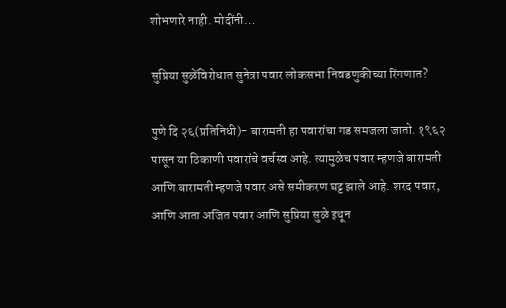शोभणारे नाही. मोदींनी…

सुप्रिया सुळेंविरोधात सुनेत्रा पवार लोकसभा निवडणुकीच्या रिंगणात?

पुणे दि २६(प्रतिनिधी)- बारामती हा पवारांचा गड समजला जातो. १९६२ पासून या ठिकाणी पवारांचे वर्चस्व आहे. त्यामुळेच पवार म्हणजे बारामती आणि बारामती म्हणजे पवार असे समीकरण घट्ट झाले आहे. शरद पवार, आणि आता अजित पवार आणि सुप्रिया सुळे इथून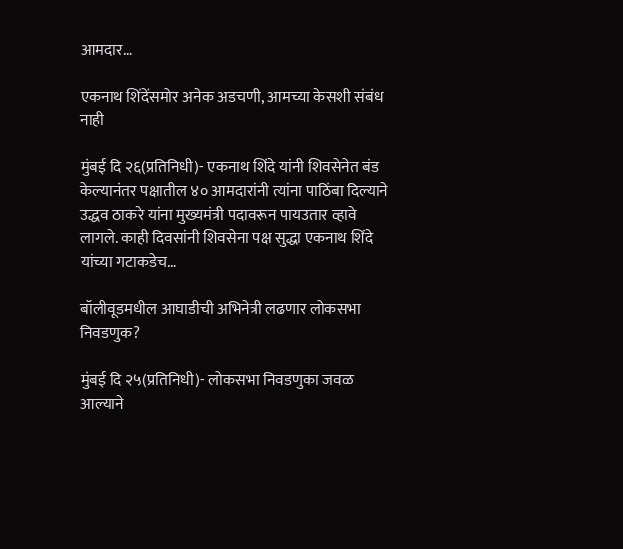आमदार…

एकनाथ शिंदेंसमोर अनेक अडचणी, आमच्या केसशी संबंध नाही

मुंबई दि २६(प्रतिनिधी)- एकनाथ शिंदे यांनी शिवसेनेत बंड केल्यानंतर पक्षातील ४० आमदारांनी त्यांना पाठिंबा दिल्याने उद्धव ठाकरे यांना मुख्यमंत्री पदावरून पायउतार व्हावे लागले. काही दिवसांनी शिवसेना पक्ष सुद्धा एकनाथ शिंदे यांच्या गटाकडेच…

बॉलीवूडमधील आघाडीची अभिनेत्री लढणार लोकसभा निवडणुक?

मुंबई दि २५(प्रतिनिधी)- लोकसभा निवडणुका जवळ आल्याने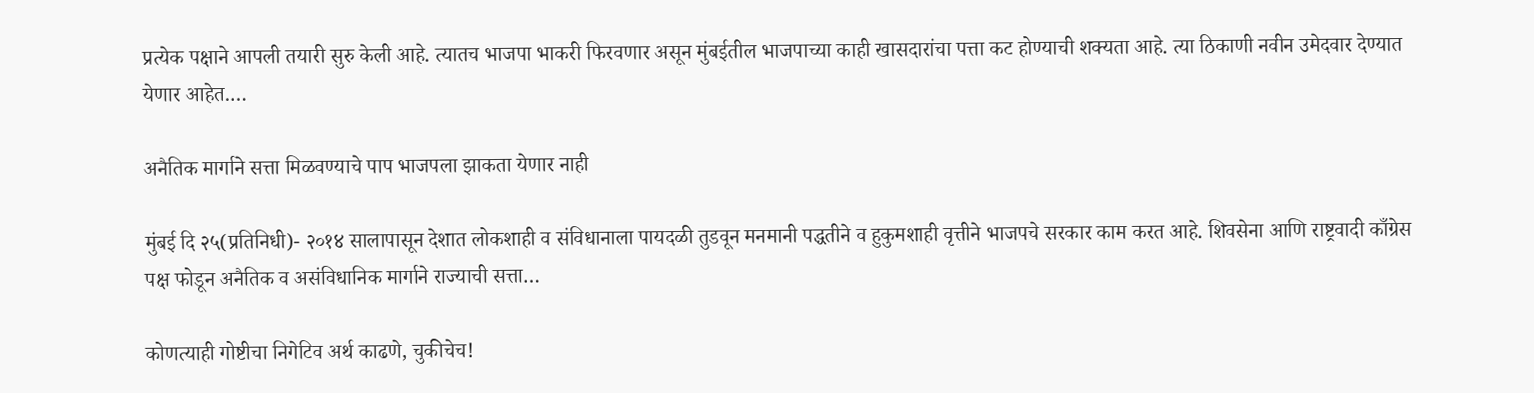प्रत्येक पक्षाने आपली तयारी सुरु केली आहे. त्यातच भाजपा भाकरी फिरवणार असून मुंबईतील भाजपाच्या काही खासदारांचा पत्ता कट होण्याची शक्यता आहे. त्या ठिकाणी नवीन उमेदवार देण्यात येणार आहेत.…

अनैतिक मार्गाने सत्ता मिळवण्याचे पाप भाजपला झाकता येणार नाही

मुंबई दि २५(प्रतिनिधी)- २०१४ सालापासून देशात लोकशाही व संविधानाला पायदळी तुडवून मनमानी पद्धतीने व हुकुमशाही वृत्तीने भाजपचे सरकार काम करत आहे. शिवसेना आणि राष्ट्रवादी काँग्रेस पक्ष फोडून अनैतिक व असंविधानिक मार्गाने राज्याची सत्ता…

कोणत्याही गोष्टीचा निगेटिव अर्थ काढणे, चुकीचेच!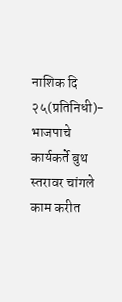नाशिक दि २५(प्रतिनिधी)- भाजपाचे कार्यकर्ते बुथ स्तरावर चांगले काम करीत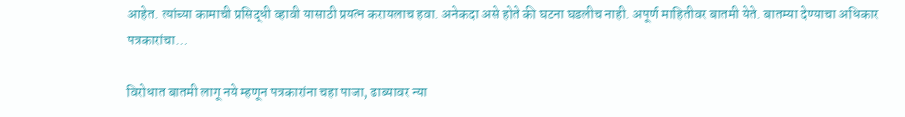आहेत. त्यांच्या कामाची प्रसिद्धी व्हावी यासाठी प्रयत्न करायलाच हवा. अनेकदा असे होते की घटना घडलीच नाही. अपूर्ण माहितीवर बातमी येते. बातम्या देण्याचा अधिकार पत्रकारांचा…

विरोधात बातमी लागू नये म्हणून पत्रकारांना चहा पाजा, ढाब्यावर न्या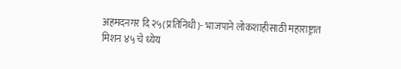अहमदनगर दि २५(प्रतिनिधी)- भाजपाने लोकशाहीसाठी महाराष्ट्रात मिशन ४५ चे ध्येय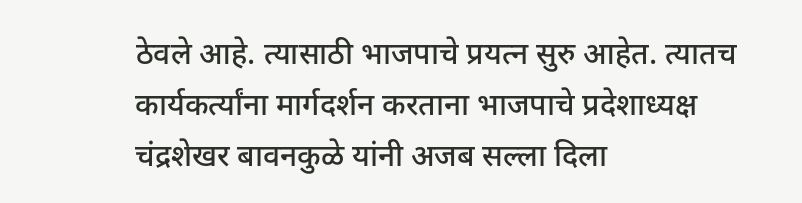ठेवले आहे. त्यासाठी भाजपाचे प्रयत्न सुरु आहेत. त्यातच कार्यकर्त्यांना मार्गदर्शन करताना भाजपाचे प्रदेशाध्यक्ष चंद्रशेखर बावनकुळे यांनी अजब सल्ला दिला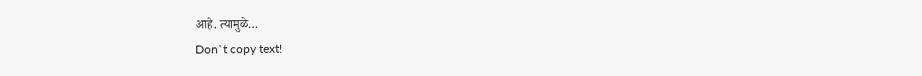आहे. त्यामुळे…
Don`t copy text!